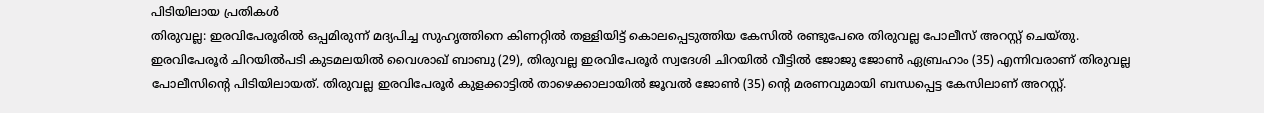പിടിയിലായ പ്രതികൾ
തിരുവല്ല: ഇരവിപേരൂരിൽ ഒപ്പമിരുന്ന് മദ്യപിച്ച സുഹൃത്തിനെ കിണറ്റിൽ തള്ളിയിട്ട് കൊലപ്പെടുത്തിയ കേസിൽ രണ്ടുപേരെ തിരുവല്ല പോലീസ് അറസ്റ്റ് ചെയ്തു. ഇരവിപേരൂർ ചിറയിൽപടി കുടമലയിൽ വൈശാഖ് ബാബു (29), തിരുവല്ല ഇരവിപേരൂർ സ്വദേശി ചിറയിൽ വീട്ടിൽ ജോജു ജോൺ ഏബ്രഹാം (35) എന്നിവരാണ് തിരുവല്ല പോലീസിന്റെ പിടിയിലായത്. തിരുവല്ല ഇരവിപേരൂർ കുളക്കാട്ടിൽ താഴെക്കാലായിൽ ജൂവൽ ജോൺ (35) ന്റെ മരണവുമായി ബന്ധപ്പെട്ട കേസിലാണ് അറസ്റ്റ്.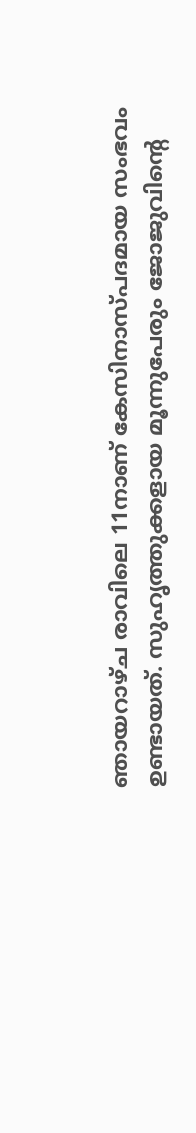ഞായറാഴ്ച രാവിലെ 11നാണ് കേസിനാസ്പദമായ സംഭവം ഉണ്ടായത്. സുഹൃത്തുക്കളായ മൂന്നുപേരും ജോജുവിന്റെ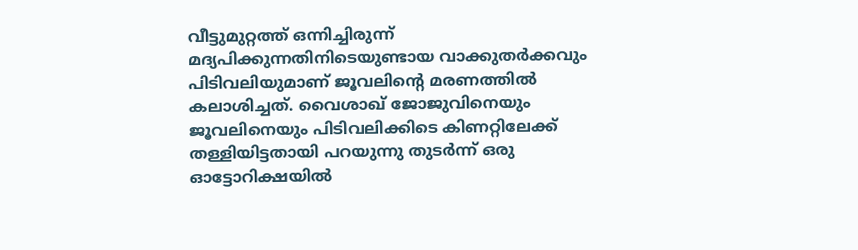വീട്ടുമുറ്റത്ത് ഒന്നിച്ചിരുന്ന് മദ്യപിക്കുന്നതിനിടെയുണ്ടായ വാക്കുതർക്കവും പിടിവലിയുമാണ് ജൂവലിന്റെ മരണത്തിൽ കലാശിച്ചത്. വൈശാഖ് ജോജുവിനെയും ജൂവലിനെയും പിടിവലിക്കിടെ കിണറ്റിലേക്ക് തള്ളിയിട്ടതായി പറയുന്നു തുടർന്ന് ഒരു ഓട്ടോറിക്ഷയിൽ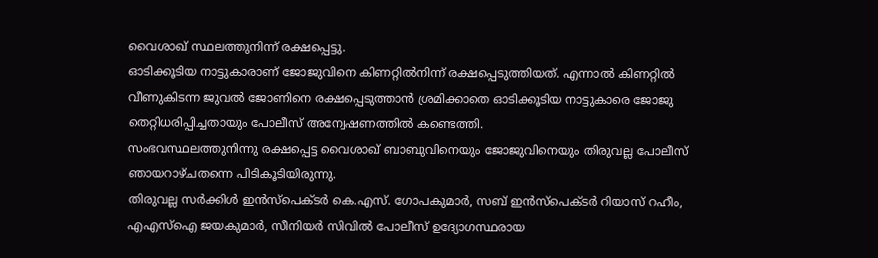വൈശാഖ് സ്ഥലത്തുനിന്ന് രക്ഷപ്പെട്ടു.
ഓടിക്കൂടിയ നാട്ടുകാരാണ് ജോജുവിനെ കിണറ്റിൽനിന്ന് രക്ഷപ്പെടുത്തിയത്. എന്നാൽ കിണറ്റിൽ വീണുകിടന്ന ജുവൽ ജോണിനെ രക്ഷപ്പെടുത്താൻ ശ്രമിക്കാതെ ഓടിക്കൂടിയ നാട്ടുകാരെ ജോജു തെറ്റിധരിപ്പിച്ചതായും പോലീസ് അന്വേഷണത്തിൽ കണ്ടെത്തി.
സംഭവസ്ഥലത്തുനിന്നു രക്ഷപ്പെട്ട വൈശാഖ് ബാബുവിനെയും ജോജുവിനെയും തിരുവല്ല പോലീസ് ഞായറാഴ്ചതന്നെ പിടികൂടിയിരുന്നു.
തിരുവല്ല സർക്കിൾ ഇൻസ്പെക്ടർ കെ.എസ്. ഗോപകുമാർ, സബ് ഇൻസ്പെക്ടർ റിയാസ് റഹീം, എഎസ്ഐ ജയകുമാർ, സീനിയർ സിവിൽ പോലീസ് ഉദ്യോഗസ്ഥരായ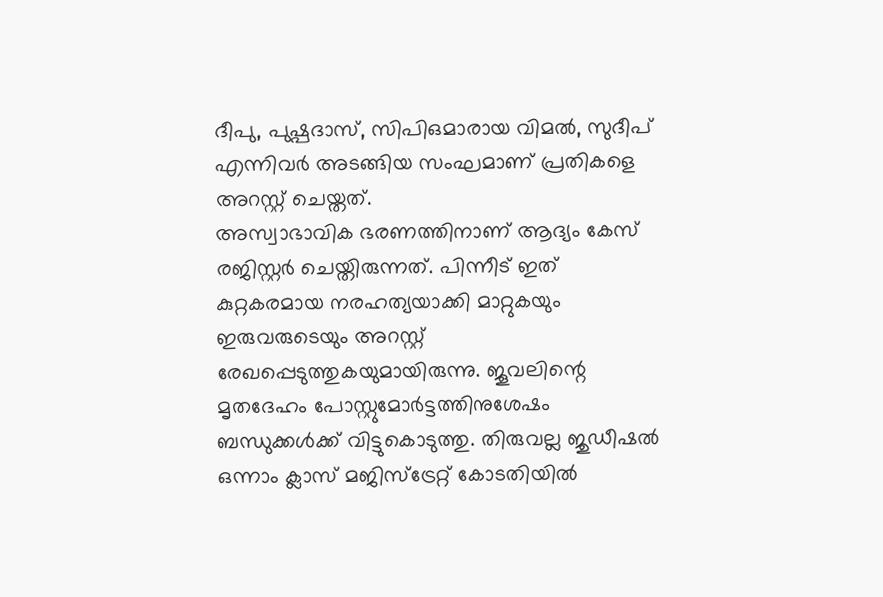ദീപു, പുഷ്പദാസ്, സിപിഒമാരായ വിമൽ, സുദീപ് എന്നിവർ അടങ്ങിയ സംഘമാണ് പ്രതികളെ അറസ്റ്റ് ചെയ്തത്.
അസ്വാഭാവിക ഭരണത്തിനാണ് ആദ്യം കേസ് രജിസ്റ്റർ ചെയ്തിരുന്നത്. പിന്നീട് ഇത് കുറ്റകരമായ നരഹത്യയാക്കി മാറ്റുകയും ഇരുവരുടെയും അറസ്റ്റ് രേഖപ്പെടുത്തുകയുമായിരുന്നു. ജൂവലിന്റെ മൃതദേഹം പോസ്റ്റുമോർട്ടത്തിനുശേഷം ബന്ധുക്കൾക്ക് വിട്ടുകൊടുത്തു. തിരുവല്ല ജുഡീഷൽ ഒന്നാം ക്ലാസ് മജിസ്ട്രേറ്റ് കോടതിയിൽ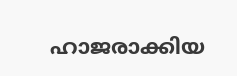ഹാജരാക്കിയ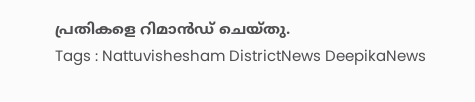പ്രതികളെ റിമാൻഡ് ചെയ്തു.
Tags : Nattuvishesham DistrictNews DeepikaNews